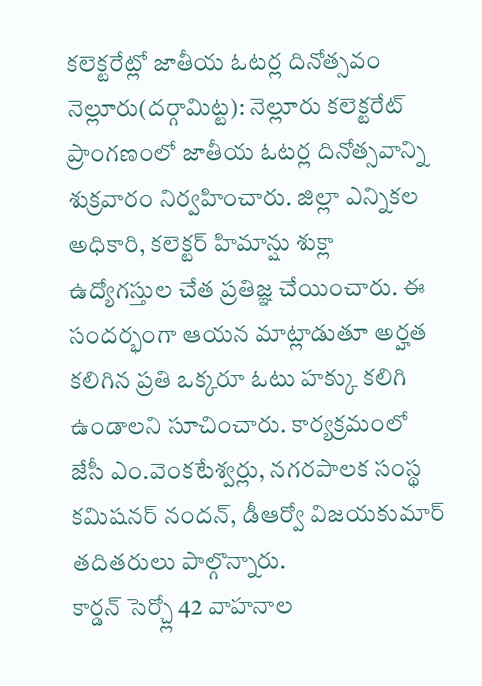కలెక్టరేట్లో జాతీయ ఓటర్ల దినోత్సవం
నెల్లూరు(దర్గామిట్ట): నెల్లూరు కలెక్టరేట్ ప్రాంగణంలో జాతీయ ఓటర్ల దినోత్సవాన్ని శుక్రవారం నిర్వహించారు. జిల్లా ఎన్నికల అధికారి, కలెక్టర్ హిమాన్షు శుక్లా ఉద్యోగస్తుల చేత ప్రతిజ్ఞ చేయించారు. ఈ సందర్భంగా ఆయన మాట్లాడుతూ అర్హత కలిగిన ప్రతి ఒక్కరూ ఓటు హక్కు కలిగి ఉండాలని సూచించారు. కార్యక్రమంలో జేసీ ఎం.వెంకటేశ్వర్లు, నగరపాలక సంస్థ కమిషనర్ నందన్, డీఆర్వో విజయకుమార్ తదితరులు పాల్గొన్నారు.
కార్డన్ సెర్చ్లో 42 వాహనాల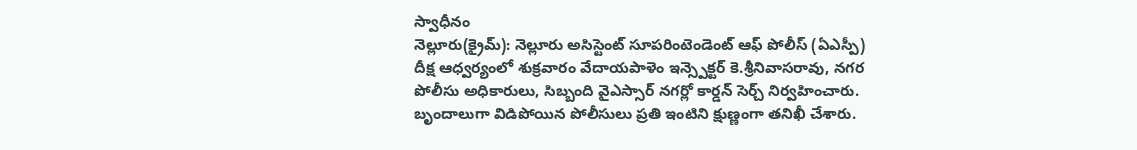స్వాధీనం
నెల్లూరు(క్రైమ్): నెల్లూరు అసిస్టెంట్ సూపరింటెండెంట్ ఆఫ్ పోలీస్ (ఏఎస్పీ) దీక్ష ఆధ్వర్యంలో శుక్రవారం వేదాయపాళెం ఇన్స్పెక్టర్ కె.శ్రీనివాసరావు, నగర పోలీసు అధికారులు, సిబ్బంది వైఎస్సార్ నగర్లో కార్డన్ సెర్చ్ నిర్వహించారు. బృందాలుగా విడిపోయిన పోలీసులు ప్రతి ఇంటిని క్షుణ్ణంగా తనిఖీ చేశారు.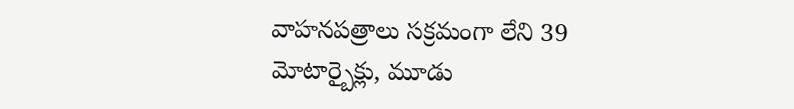వాహనపత్రాలు సక్రమంగా లేని 39 మోటార్బైక్లు, మూడు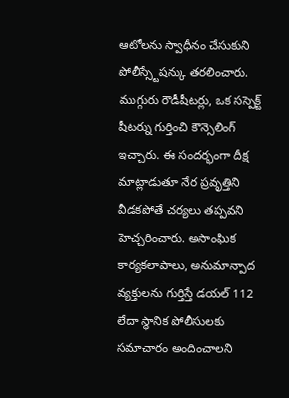ఆటోలను స్వాధీనం చేసుకుని పోలీస్స్టేషన్కు తరలించారు. ముగ్గురు రౌడీషీటర్లు, ఒక సస్పెక్ట్ షీటర్ను గుర్తించి కౌన్సెలింగ్ ఇచ్చారు. ఈ సందర్భంగా దీక్ష మాట్లాడుతూ నేర ప్రవృత్తిని వీడకపోతే చర్యలు తప్పవని హెచ్చరించారు. అసాంఘిక కార్యకలాపాలు, అనుమాన్పాద వ్యక్తులను గుర్తిస్తే డయల్ 112 లేదా స్థానిక పోలీసులకు సమాచారం అందించాలని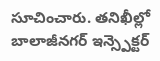సూచించారు. తనిఖీల్లో బాలాజీనగర్ ఇన్స్పెక్టర్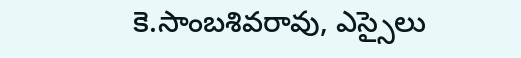కె.సాంబశివరావు, ఎస్సైలు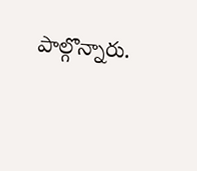పాల్గొన్నారు.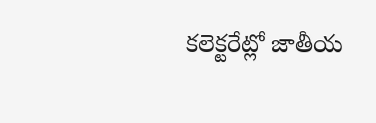కలెక్టరేట్లో జాతీయ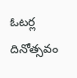ఓటర్ల దినోత్సవం